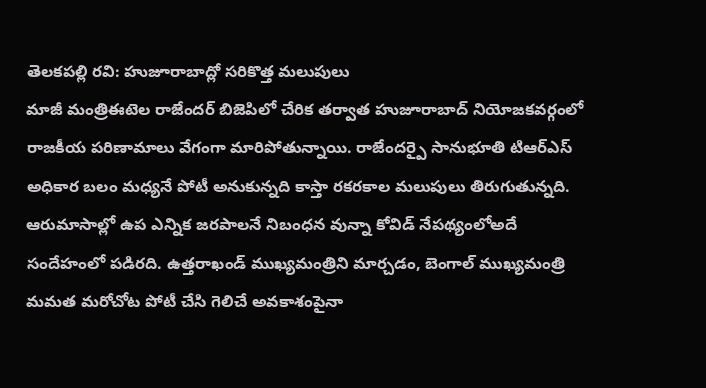తెలకపల్లి రవి: హుజూరాబాద్లో సరికొత్త మలుపులు
మాజీ మంత్రిఈటెల రాజేందర్ బిజెపిలో చేరిక తర్వాత హుజూరాబాద్ నియోజకవర్గంలో రాజకీయ పరిణామాలు వేగంగా మారిపోతున్నాయి. రాజేందర్పై సానుభూతి టిఆర్ఎస్ అధికార బలం మధ్యనే పోటీ అనుకున్నది కాస్తా రకరకాల మలుపులు తిరుగుతున్నది. ఆరుమాసాల్లో ఉప ఎన్నిక జరపాలనే నిబంధన వున్నా కోవిడ్ నేపథ్యంలోఅదే సందేహంలో పడిరది. ఉత్తరాఖండ్ ముఖ్యమంత్రిని మార్చడం, బెంగాల్ ముఖ్యమంత్రి మమత మరోచోట పోటీ చేసి గెలిచే అవకాశంపైనా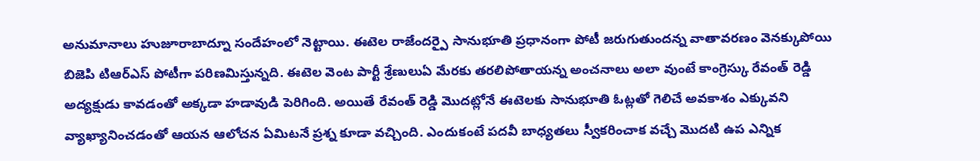అనుమానాలు హుజూరాబాద్నూ సందేహంలో నెట్టాయి. ఈటెల రాజేందర్పై సానుభూతి ప్రధానంగా పోటీ జరుగుతుందన్న వాతావరణం వెనక్కుపోయి బిజెపి టిఆర్ఎస్ పోటీగా పరిణమిస్తున్నది. ఈటెల వెంట పార్టీ శ్రేణులుఏ మేరకు తరలిపోతాయన్న అంచనాలు అలా వుంటే కాంగ్రెస్కు రేవంత్ రెడ్డి అద్యక్షుడు కావడంతో అక్కడా హడావుడి పెరిగింది. అయితే రేవంత్ రెడ్డి మొదట్లోనే ఈటెలకు సానుభూతి ఓట్లతో గెలిచే అవకాశం ఎక్కువని వ్యాఖ్యానించడంతో ఆయన ఆలోచన ఏమిటనే ప్రశ్న కూడా వచ్చింది. ఎందుకంటే పదవీ బాధ్యతలు స్వీకరించాక వచ్చే మొదటి ఉప ఎన్నిక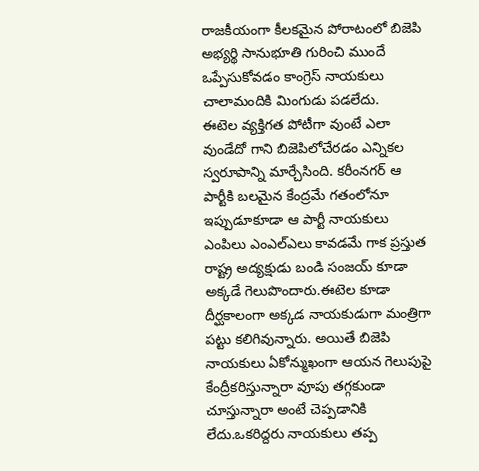రాజకీయంగా కీలకమైన పోరాటంలో బిజెపి అభ్యర్థి సానుభూతి గురించి ముందే ఒప్పేసుకోవడం కాంగ్రెస్ నాయకులు చాలామందికి మింగుడు పడలేదు.
ఈటెల వ్యక్తిగత పోటీగా వుంటే ఎలా వుండేదో గాని బిజెపిలోచేరడం ఎన్నికల స్వరూపాన్ని మార్చేసింది. కరీంనగర్ ఆ పార్టీకి బలమైన కేంద్రమే గతంలోనూ ఇప్పుడూకూడా ఆ పార్టీ నాయకులు ఎంపిలు ఎంఎల్ఎలు కావడమే గాక ప్రస్తుత రాష్ట్ర అద్యక్షుడు బండి సంజయ్ కూడా అక్కడే గెలుపొందారు.ఈటెల కూడా దీర్ఘకాలంగా అక్కడ నాయకుడుగా మంత్రిగా పట్టు కలిగివున్నారు. అయితే బిజెపి నాయకులు ఏకోన్ముఖంగా ఆయన గెలుపుపై కేంద్రీకరిస్తున్నారా వూపు తగ్గకుండా చూస్తున్నారా అంటే చెప్పడానికి లేదు.ఒకరిద్దరు నాయకులు తప్ప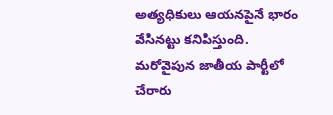అత్యధికులు ఆయనపైనే భారం వేసినట్టు కనిపిస్తుంది. మరోవైపున జాతీయ పార్టీలో చేరారు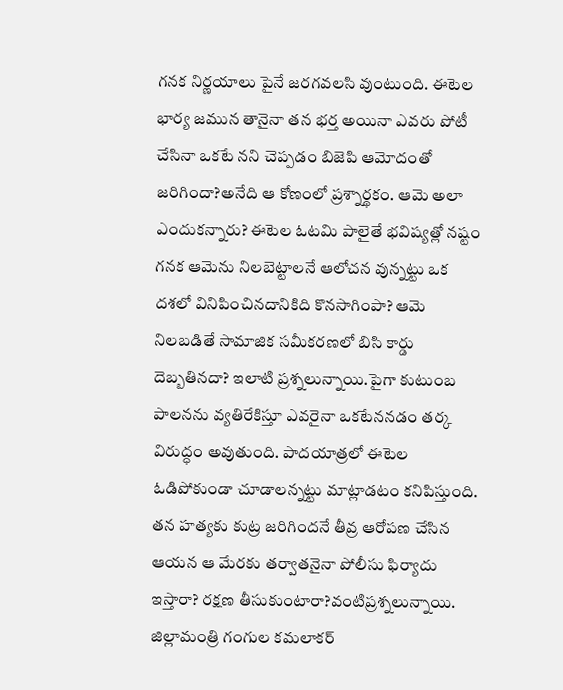గనక నిర్ణయాలు పైనే జరగవలసి వుంటుంది. ఈటెల భార్య జమున తానైనా తన భర్త అయినా ఎవరు పోటీ చేసినా ఒకటే నని చెప్పడం బిజెపి ఆమోదంతో జరిగిందా?అనేది ఆ కోణంలో ప్రశ్నార్థకం. ఆమె అలా ఎందుకన్నారు? ఈటెల ఓటమి పాలైతే భవిష్యత్లో నష్టం గనక ఆమెను నిలబెట్టాలనే ఆలోచన వున్నట్టు ఒక దశలో వినిపించినదానికిది కొనసాగింపా? ఆమె నిలబడితే సామాజిక సమీకరణలో బిసి కార్డు దెబ్బతినదా? ఇలాటి ప్రశ్నలున్నాయి.పైగా కుటుంబ పాలనను వ్యతిరేకిస్తూ ఎవరైనా ఒకటేననడం తర్క విరుద్ధం అవుతుంది. పాదయాత్రలో ఈటెల ఓడిపోకుండా చూడాలన్నట్టు మాట్లాడటం కనిపిస్తుంది. తన హత్యకు కుట్ర జరిగిందనే తీవ్ర ఆరోపణ చేసిన ఆయన ఆ మేరకు తర్వాతనైనా పోలీసు ఫిర్యాదు ఇస్తారా? రక్షణ తీసుకుంటారా?వంటిప్రశ్నలున్నాయి. జిల్లామంత్రి గంగుల కమలాకర్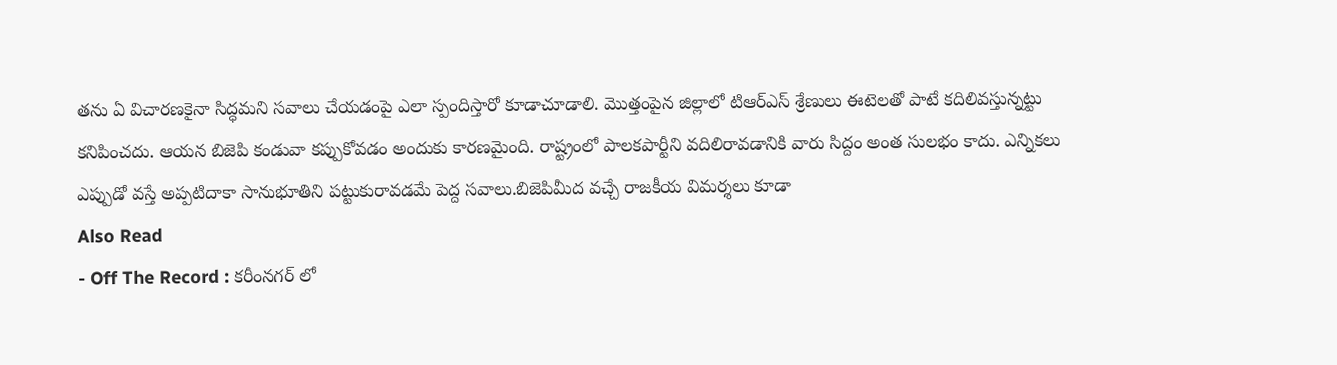తను ఏ విచారణకైనా సిద్ధమని సవాలు చేయడంపై ఎలా స్పందిస్తారో కూడాచూడాలి. మొత్తంపైన జిల్లాలో టిఆర్ఎస్ శ్రేణులు ఈటెలతో పాటే కదిలివస్తున్నట్టు కనిపించదు. ఆయన బిజెపి కండువా కప్పుకోవడం అందుకు కారణమైంది. రాష్ట్రంలో పాలకపార్టీని వదిలిరావడానికి వారు సిద్దం అంత సులభం కాదు. ఎన్నికలు ఎప్పుడో వస్తే అప్పటిదాకా సానుభూతిని పట్టుకురావడమే పెద్ద సవాలు.బిజెపిమీద వచ్చే రాజకీయ విమర్శలు కూడా
Also Read
- Off The Record : కరీంనగర్ లో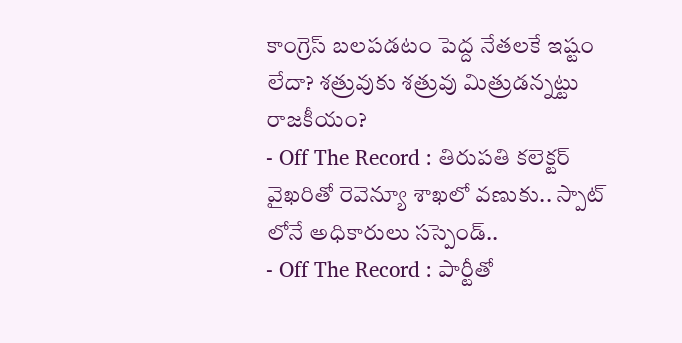కాంగ్రెస్ బలపడటం పెద్ద నేతలకే ఇష్టం లేదా? శత్రువుకు శత్రువు మిత్రుడన్నట్టు రాజకీయం?
- Off The Record : తిరుపతి కలెక్టర్ వైఖరితో రెవెన్యూ శాఖలో వణుకు.. స్పాట్ లోనే అధికారులు సస్పెండ్..
- Off The Record : పార్టీతో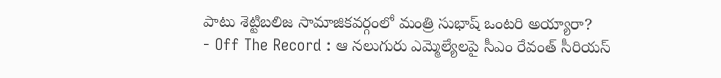పాటు శెట్టిబలిజ సామాజికవర్గంలో మంత్రి సుభాష్ ఒంటరి అయ్యారా?
- Off The Record : ఆ నలుగురు ఎమ్మెల్యేలపై సీఎం రేవంత్ సీరియస్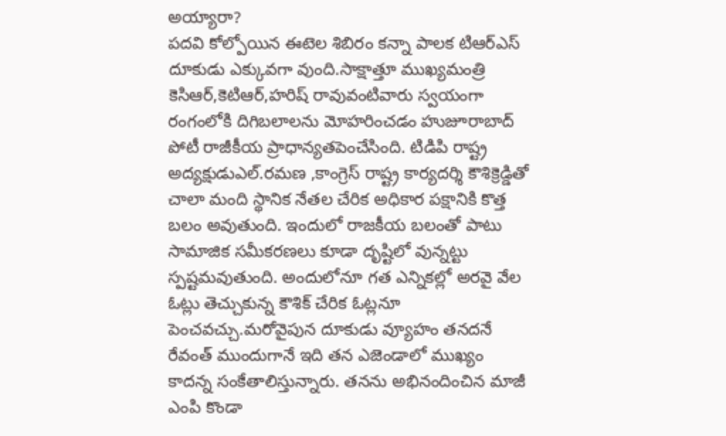అయ్యారా?
పదవి కోల్పోయిన ఈటెల శిబిరం కన్నా పాలక టిఆర్ఎస్ దూకుడు ఎక్కువగా వుంది.సాక్షాత్తూ ముఖ్యమంత్రి కెసిఆర్,కెటిఆర్,హరిష్ రావువంటివారు స్వయంగా రంగంలోకి దిగిబలాలను మోహరించడం హుజూరాబాద్ పోటీ రాజీకీయ ప్రాధాన్యతపెంచేసింది. టిడిపి రాష్ట్ర అద్యక్షుడుఎల్.రమణ ,కాంగ్రెస్ రాష్ట్ర కార్యదర్శి కౌశిక్రెడ్డితో చాలా మంది స్థానిక నేతల చేరిక అధికార పక్షానికి కొత్త బలం అవుతుంది. ఇందులో రాజకీయ బలంతో పాటు సామాజిక సమీకరణలు కూడా దృష్టిలో వున్నట్టు స్పష్టమవుతుంది. అందులోనూ గత ఎన్నికల్లో అరవై వేల ఓట్లు తెచ్చుకున్న కౌశిక్ చేరిక ఓట్లనూ పెంచవచ్చు.మరోవైపున దూకుడు వ్యూహం తనదనే రేవంత్ ముందుగానే ఇది తన ఎజెండాలో ముఖ్యం కాదన్న సంకేతాలిస్తున్నారు. తనను అభినందించిన మాజీ ఎంపి కొండా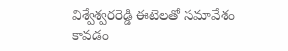విశ్వేశ్వరరెడ్డి ఈటెలతో సమావేశం కావడం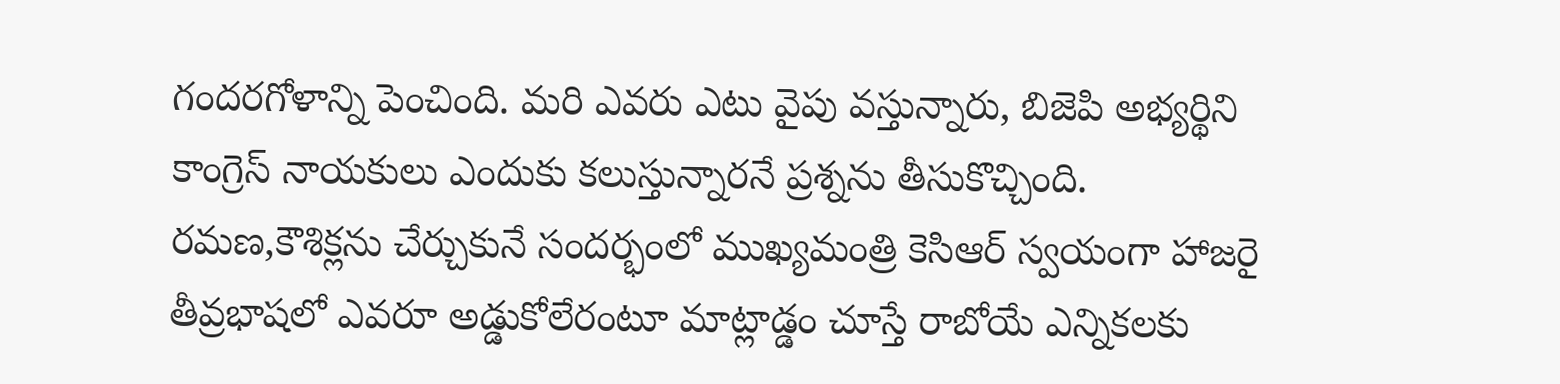గందరగోళాన్ని పెంచింది. మరి ఎవరు ఎటు వైపు వస్తున్నారు, బిజెపి అభ్యర్థిని కాంగ్రెస్ నాయకులు ఎందుకు కలుస్తున్నారనే ప్రశ్నను తీసుకొచ్చింది. రమణ,కౌశిక్లను చేర్చుకునే సందర్భంలో ముఖ్యమంత్రి కెసిఆర్ స్వయంగా హాజరై తీవ్రభాషలో ఎవరూ అడ్డుకోలేరంటూ మాట్లాడ్డం చూస్తే రాబోయే ఎన్నికలకు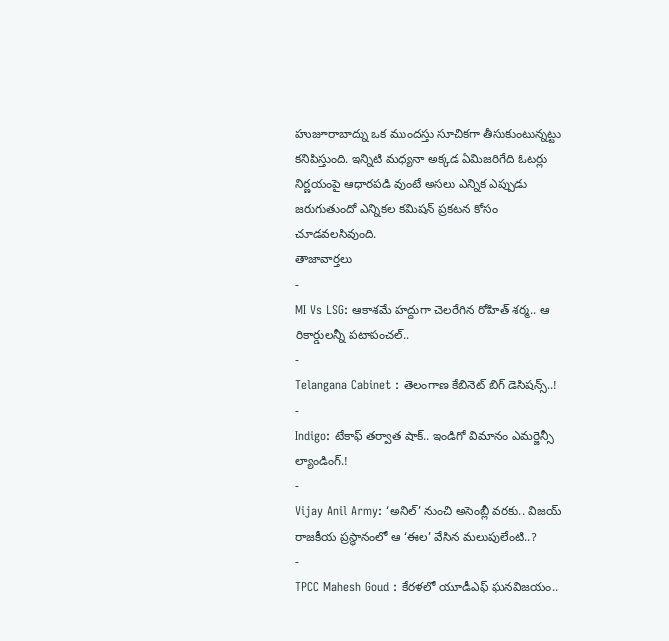హుజూరాబాద్ను ఒక ముందస్తు సూచికగా తీసుకుంటున్నట్టు కనిపిస్తుంది. ఇన్నిటి మధ్యనా అక్కడ ఏమిజరిగేది ఓటర్లు నిర్ణయంపై ఆధారపడి వుంటే అసలు ఎన్నిక ఎప్పుడు జరుగుతుందో ఎన్నికల కమిషన్ ప్రకటన కోసం చూడవలసివుంది.
తాజావార్తలు
-
MI Vs LSG: ఆకాశమే హద్దుగా చెలరేగిన రోహిత్ శర్మ.. ఆ రికార్డులన్నీ పటాపంచల్..
-
Telangana Cabinet : తెలంగాణ కేబినెట్ బిగ్ డెసిషన్స్..!
-
Indigo: టేకాఫ్ తర్వాత షాక్.. ఇండిగో విమానం ఎమర్జెన్సీ ల్యాండింగ్.!
-
Vijay Anil Army: ‘అనిల్’ నుంచి అసెంబ్లీ వరకు.. విజయ్ రాజకీయ ప్రస్థానంలో ఆ ‘ఈల’ వేసిన మలుపులేంటి..?
-
TPCC Mahesh Goud : కేరళలో యూడీఎఫ్ ఘనవిజయం..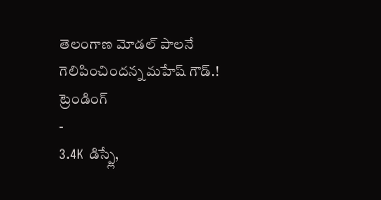తెలంగాణ మోడల్ పాలనే గెలిపించిందన్న మహేష్ గౌడ్.!
ట్రెండింగ్
-
3.4K డిస్ప్లే,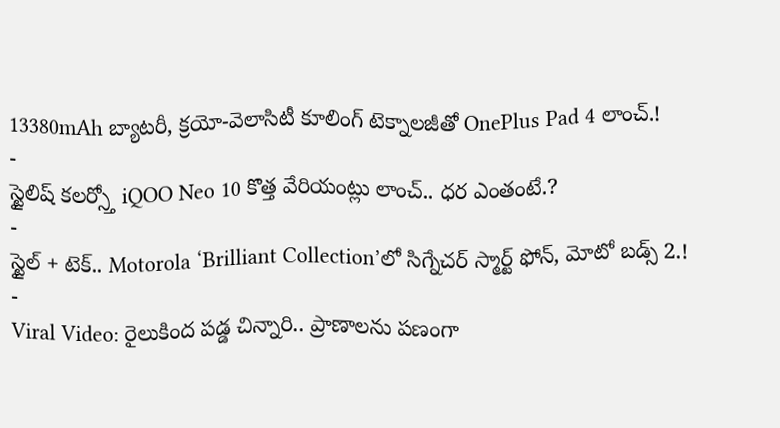13380mAh బ్యాటరీ, క్రయో-వెలాసిటీ కూలింగ్ టెక్నాలజీతో OnePlus Pad 4 లాంచ్.!
-
స్టైలిష్ కలర్స్తో iQOO Neo 10 కొత్త వేరియంట్లు లాంచ్.. ధర ఎంతంటే.?
-
స్టైల్ + టెక్.. Motorola ‘Brilliant Collection’లో సిగ్నేచర్ స్మార్ట్ ఫోన్, మోటో బడ్స్ 2.!
-
Viral Video: రైలుకింద పడ్డ చిన్నారి.. ప్రాణాలను పణంగా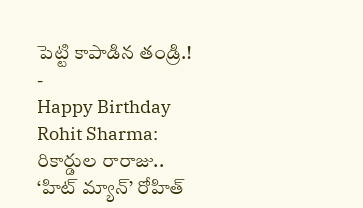పెట్టి కాపాడిన తండ్రి.!
-
Happy Birthday Rohit Sharma: రికార్డుల రారాజు.. ‘హిట్ మ్యాన్’ రోహిత్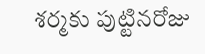శర్మకు పుట్టినరోజు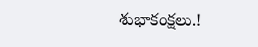శుభాకంక్షలు.!